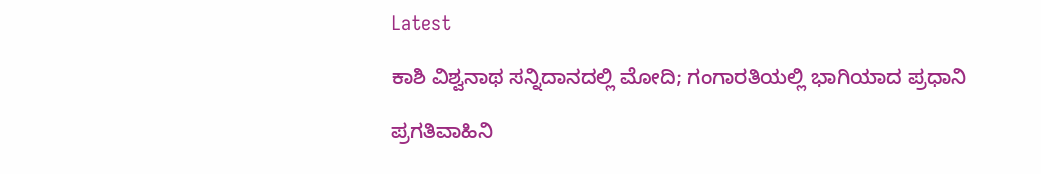Latest

ಕಾಶಿ ವಿಶ್ವನಾಥ ಸನ್ನಿದಾನದಲ್ಲಿ ಮೋದಿ; ಗಂಗಾರತಿಯಲ್ಲಿ ಭಾಗಿಯಾದ ಪ್ರಧಾನಿ

ಪ್ರಗತಿವಾಹಿನಿ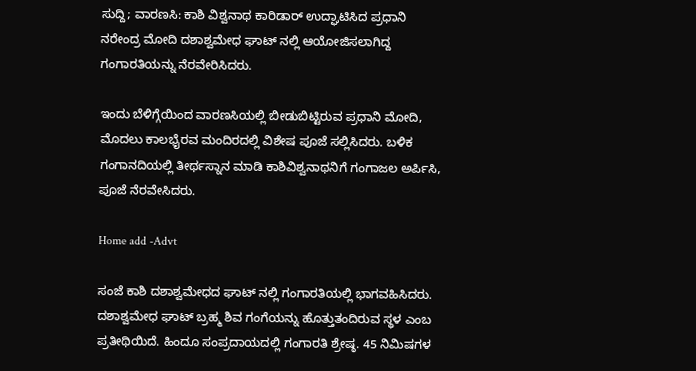ಸುದ್ದಿ; ವಾರಣಸಿ: ಕಾಶಿ ವಿಶ್ವನಾಥ ಕಾರಿಡಾರ್ ಉದ್ಘಾಟಿಸಿದ ಪ್ರಧಾನಿ ನರೇಂದ್ರ ಮೋದಿ ದಶಾಶ್ವಮೇಧ ಘಾಟ್ ನಲ್ಲಿ ಆಯೋಜಿಸಲಾಗಿದ್ದ ಗಂಗಾರತಿಯನ್ನು ನೆರವೇರಿಸಿದರು.

ಇಂದು ಬೆಳಿಗ್ಗೆಯಿಂದ ವಾರಣಸಿಯಲ್ಲಿ ಬೀಡುಬಿಟ್ಟಿರುವ ಪ್ರಧಾನಿ ಮೋದಿ, ಮೊದಲು ಕಾಲಭೈರವ ಮಂದಿರದಲ್ಲಿ ವಿಶೇಷ ಪೂಜೆ ಸಲ್ಲಿಸಿದರು. ಬಳಿಕ ಗಂಗಾನದಿಯಲ್ಲಿ ತೀರ್ಥಸ್ನಾನ ಮಾಡಿ ಕಾಶಿವಿಶ್ವನಾಥನಿಗೆ ಗಂಗಾಜಲ ಅರ್ಪಿಸಿ, ಪೂಜೆ ನೆರವೇಸಿದರು.

Home add -Advt

ಸಂಜೆ ಕಾಶಿ ದಶಾಶ್ವಮೇಧದ ಘಾಟ್ ನಲ್ಲಿ ಗಂಗಾರತಿಯಲ್ಲಿ ಭಾಗವಹಿಸಿದರು. ದಶಾಶ್ವಮೇಧ ಘಾಟ್ ಬ್ರಹ್ಮ ಶಿವ ಗಂಗೆಯನ್ನು ಹೊತ್ತುತಂದಿರುವ ಸ್ಥಳ ಎಂಬ ಪ್ರತೀಥಿಯಿದೆ. ಹಿಂದೂ ಸಂಪ್ರದಾಯದಲ್ಲಿ ಗಂಗಾರತಿ ಶ್ರೇಷ್ಠ. 45 ನಿಮಿಷಗಳ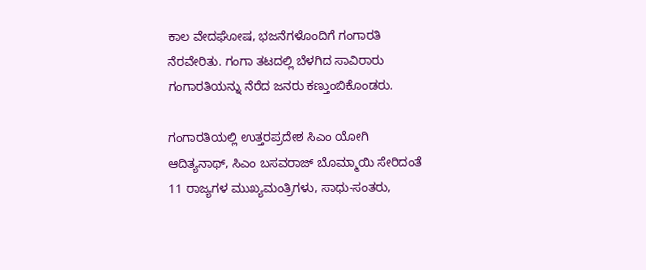ಕಾಲ ವೇದಘೋಷ, ಭಜನೆಗಳೊಂದಿಗೆ ಗಂಗಾರತಿ ನೆರವೇರಿತು. ಗಂಗಾ ತಟದಲ್ಲಿ ಬೆಳಗಿದ ಸಾವಿರಾರು ಗಂಗಾರತಿಯನ್ನು ನೆರೆದ ಜನರು ಕಣ್ತುಂಬಿಕೊಂಡರು.

ಗಂಗಾರತಿಯಲ್ಲಿ ಉತ್ತರಪ್ರದೇಶ ಸಿಎಂ ಯೋಗಿ ಆದಿತ್ಯನಾಥ್, ಸಿಎಂ ಬಸವರಾಜ್ ಬೊಮ್ಮಾಯಿ ಸೇರಿದಂತೆ 11 ರಾಜ್ಯಗಳ ಮುಖ್ಯಮಂತ್ರಿಗಳು, ಸಾಧು-ಸಂತರು,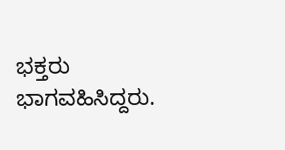ಭಕ್ತರು ಭಾಗವಹಿಸಿದ್ದರು.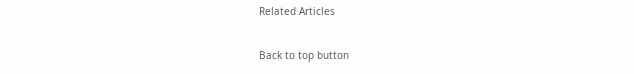Related Articles

Back to top button